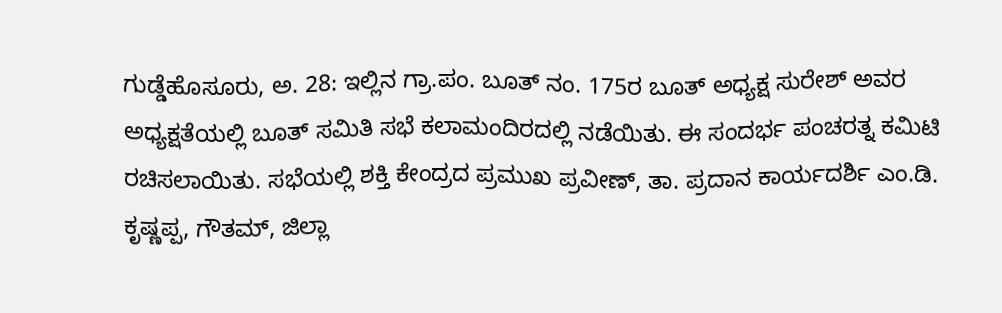ಗುಡ್ಡೆಹೊಸೂರು, ಅ. 28: ಇಲ್ಲಿನ ಗ್ರಾ.ಪಂ. ಬೂತ್ ನಂ. 175ರ ಬೂತ್ ಅಧ್ಯಕ್ಷ ಸುರೇಶ್ ಅವರ ಅಧ್ಯಕ್ಷತೆಯಲ್ಲಿ ಬೂತ್ ಸಮಿತಿ ಸಭೆ ಕಲಾಮಂದಿರದಲ್ಲಿ ನಡೆಯಿತು. ಈ ಸಂದರ್ಭ ಪಂಚರತ್ನ ಕಮಿಟಿ ರಚಿಸಲಾಯಿತು. ಸಭೆಯಲ್ಲಿ ಶಕ್ತಿ ಕೇಂದ್ರದ ಪ್ರಮುಖ ಪ್ರವೀಣ್, ತಾ. ಪ್ರದಾನ ಕಾರ್ಯದರ್ಶಿ ಎಂ.ಡಿ. ಕೃಷ್ಣಪ್ಪ, ಗೌತಮ್, ಜಿಲ್ಲಾ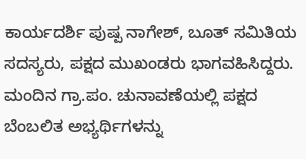ಕಾರ್ಯದರ್ಶಿ ಪುಷ್ಪ ನಾಗೇಶ್, ಬೂತ್ ಸಮಿತಿಯ ಸದಸ್ಯರು, ಪಕ್ಷದ ಮುಖಂಡರು ಭಾಗವಹಿಸಿದ್ದರು. ಮಂದಿನ ಗ್ರಾ.ಪಂ. ಚುನಾವಣೆಯಲ್ಲಿ ಪಕ್ಷದ ಬೆಂಬಲಿತ ಅಭ್ಯರ್ಥಿಗಳನ್ನು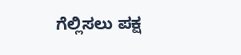ಗೆಲ್ಲಿಸಲು ಪಕ್ಷ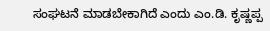ಸಂಘಟನೆ ಮಾಡಬೇಕಾಗಿದೆ ಎಂದು ಎಂ.ಡಿ. ಕೃಷ್ಣಪ್ಪ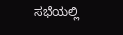ಸಭೆಯಲ್ಲಿ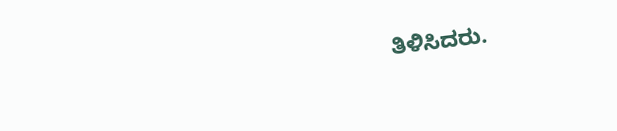ತಿಳಿಸಿದರು.